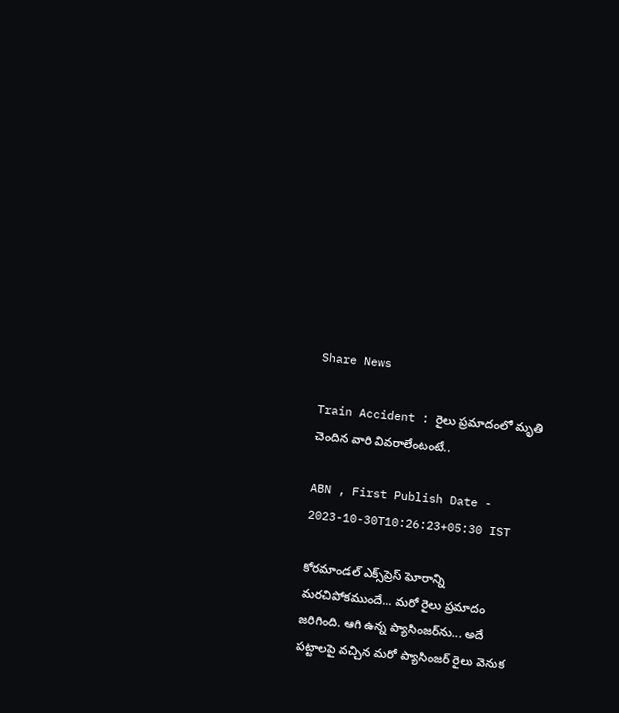Share News

Train Accident : రైలు ప్రమాదంలో మృతి చెందిన వారి వివరాలేంటంటే..

ABN , First Publish Date - 2023-10-30T10:26:23+05:30 IST

కోరమాండల్‌ ఎక్స్‌ప్రెస్‌ ఘోరాన్ని మరచిపోకముందే... మరో రైలు ప్రమాదం జరిగింది. ఆగి ఉన్న ప్యాసింజర్‌ను... అదే పట్టాలపై వచ్చిన మరో ప్యాసింజర్‌ రైలు వెనుక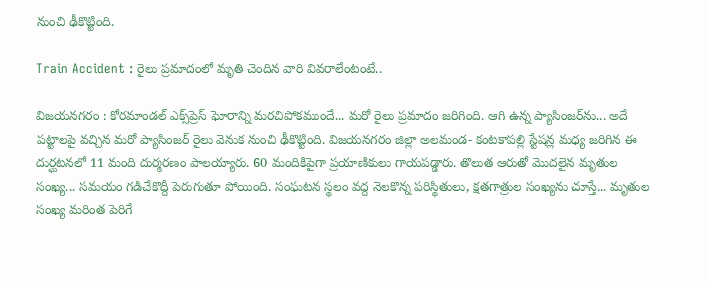నుంచి ఢీకొట్టింది.

Train Accident : రైలు ప్రమాదంలో మృతి చెందిన వారి వివరాలేంటంటే..

విజయనగరం : కోరమాండల్‌ ఎక్స్‌ప్రెస్‌ ఘోరాన్ని మరచిపోకముందే... మరో రైలు ప్రమాదం జరిగింది. ఆగి ఉన్న ప్యాసింజర్‌ను... అదే పట్టాలపై వచ్చిన మరో ప్యాసింజర్‌ రైలు వెనుక నుంచి ఢీకొట్టింది. విజయనగరం జిల్లా అలమండ- కంటకాపల్లి స్టేషన్ల మధ్య జరిగిన ఈ దుర్ఘటనలో 11 మంది దుర్మరణం పాలయ్యారు. 60 మందికిపైగా ప్రయాణికులు గాయపడ్డారు. తొలుత ఆరుతో మొదలైన మృతుల సంఖ్య... సమయం గడిచేకొద్దీ పెరుగుతూ పోయింది. సంఘటన స్థలం వద్ద నెలకొన్న పరిస్థితులు, క్షతగాత్రుల సంఖ్యను చూస్తే... మృతుల సంఖ్య మరింత పెరిగే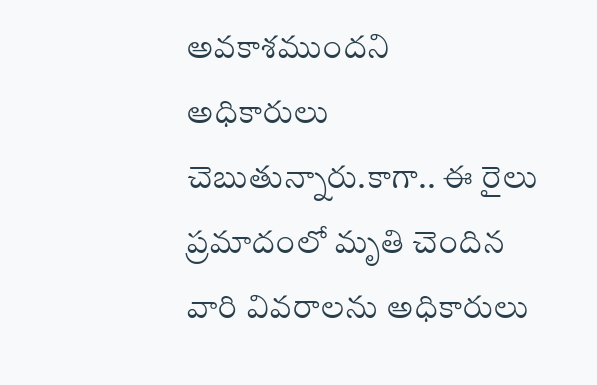అవకాశముందని అధికారులు చెబుతున్నారు.కాగా.. ఈ రైలు ప్రమాదంలో మృతి చెందిన వారి వివరాలను అధికారులు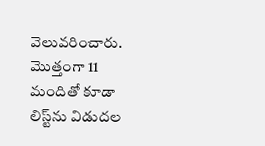వెలువరించారు. మొత్తంగా 11 మందితో కూడా లిస్ట్‌ను విడుదల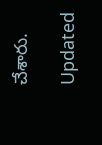చేశారు.

Updated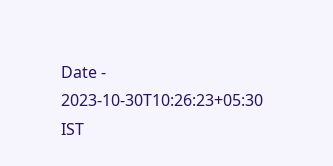Date - 2023-10-30T10:26:23+05:30 IST